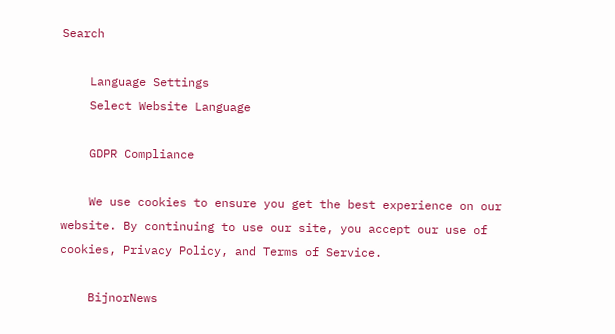Search

    Language Settings
    Select Website Language

    GDPR Compliance

    We use cookies to ensure you get the best experience on our website. By continuing to use our site, you accept our use of cookies, Privacy Policy, and Terms of Service.

    BijnorNews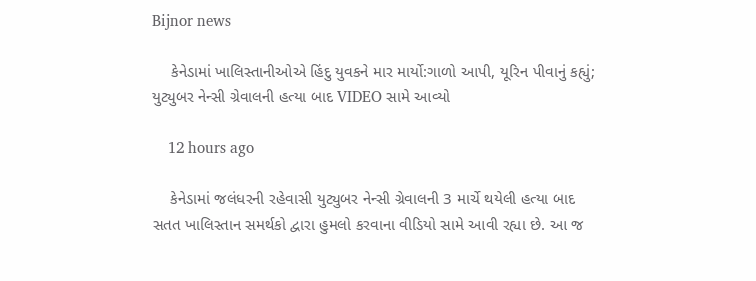Bijnor news

    કેનેડામાં ખાલિસ્તાનીઓએ હિંદુ યુવકને માર માર્યો:ગાળો આપી, યૂરિન પીવાનું કહ્યું; યુટ્યુબર નેન્સી ગ્રેવાલની હત્યા બાદ VIDEO સામે આવ્યો

    12 hours ago

    કેનેડામાં જલંધરની રહેવાસી યુટ્યુબર નેન્સી ગ્રેવાલની 3 માર્ચે થયેલી હત્યા બાદ સતત ખાલિસ્તાન સમર્થકો દ્વારા હુમલો કરવાના વીડિયો સામે આવી રહ્યા છે. આ જ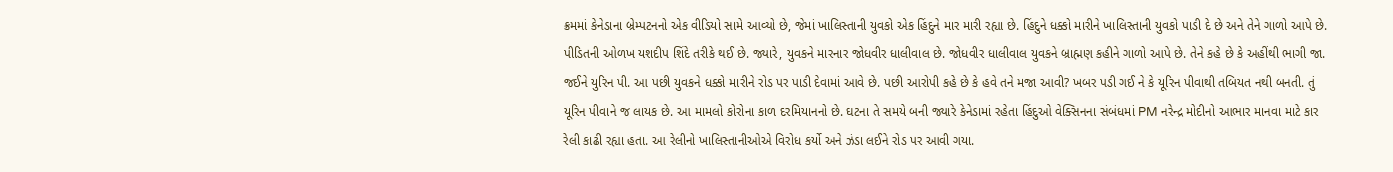ક્રમમાં કેનેડાના બ્રેમ્પટનનો એક વીડિયો સામે આવ્યો છે, જેમાં ખાલિસ્તાની યુવકો એક હિંદુને માર મારી રહ્યા છે. હિંદુને ધક્કો મારીને ખાલિસ્તાની યુવકો પાડી દે છે અને તેને ગાળો આપે છે. પીડિતની ઓળખ યશદીપ શિંદે તરીકે થઈ છે. જ્યારે, યુવકને મારનાર જોધવીર ધાલીવાલ છે. જોધવીર ધાલીવાલ યુવકને બ્રાહ્મણ કહીને ગાળો આપે છે. તેને કહે છે કે અહીંથી ભાગી જા. જઈને યુરિન પી. આ પછી યુવકને ધક્કો મારીને રોડ પર પાડી દેવામાં આવે છે. પછી આરોપી કહે છે કે હવે તને મજા આવી? ખબર પડી ગઈ ને કે યૂરિન પીવાથી તબિયત નથી બનતી. તું યૂરિન પીવાને જ લાયક છે. આ મામલો કોરોના કાળ દરમિયાનનો છે. ઘટના તે સમયે બની જ્યારે કેનેડામાં રહેતા હિંદુઓ વેક્સિનના સંબંધમાં PM નરેન્દ્ર મોદીનો આભાર માનવા માટે કાર રેલી કાઢી રહ્યા હતા. આ રેલીનો ખાલિસ્તાનીઓએ વિરોધ કર્યો અને ઝંડા લઈને રોડ પર આવી ગયા.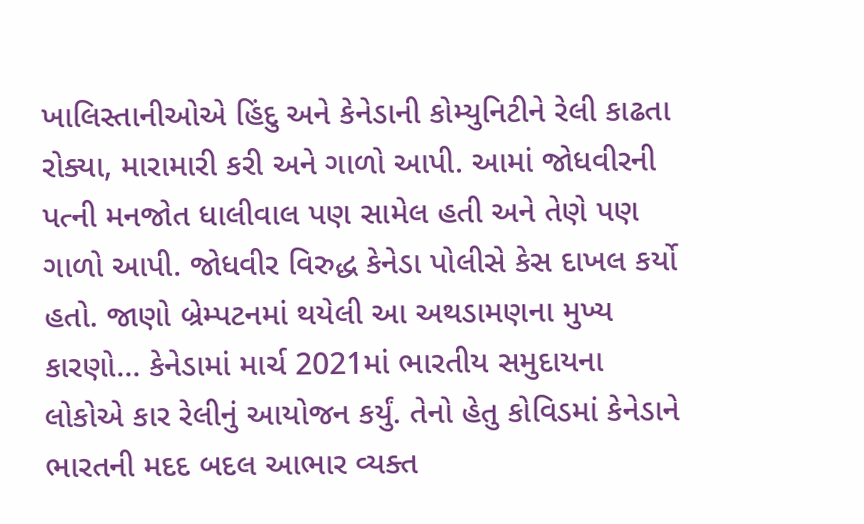ખાલિસ્તાનીઓએ હિંદુ અને કેનેડાની કોમ્યુનિટીને રેલી કાઢતા રોક્યા, મારામારી કરી અને ગાળો આપી. આમાં જોધવીરની પત્ની મનજોત ધાલીવાલ પણ સામેલ હતી અને તેણે પણ ગાળો આપી. જોધવીર વિરુદ્ધ કેનેડા પોલીસે કેસ દાખલ કર્યો હતો. જાણો બ્રેમ્પટનમાં થયેલી આ અથડામણના મુખ્ય કારણો… કેનેડામાં માર્ચ 2021માં ભારતીય સમુદાયના લોકોએ કાર રેલીનું આયોજન કર્યું. તેનો હેતુ કોવિડમાં કેનેડાને ભારતની મદદ બદલ આભાર વ્યક્ત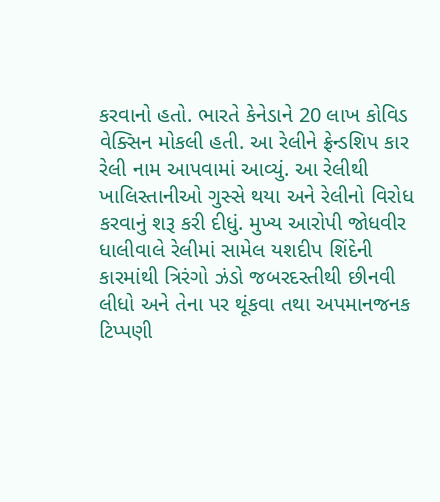કરવાનો હતો. ભારતે કેનેડાને 20 લાખ કોવિડ વેક્સિન મોકલી હતી. આ રેલીને ફ્રેન્ડશિપ કાર રેલી નામ આપવામાં આવ્યું. આ રેલીથી ખાલિસ્તાનીઓ ગુસ્સે થયા અને રેલીનો વિરોધ કરવાનું શરૂ કરી દીધું. મુખ્ય આરોપી જોધવીર ધાલીવાલે રેલીમાં સામેલ યશદીપ શિંદેની કારમાંથી ત્રિરંગો ઝંડો જબરદસ્તીથી છીનવી લીધો અને તેના પર થૂંકવા તથા અપમાનજનક ટિપ્પણી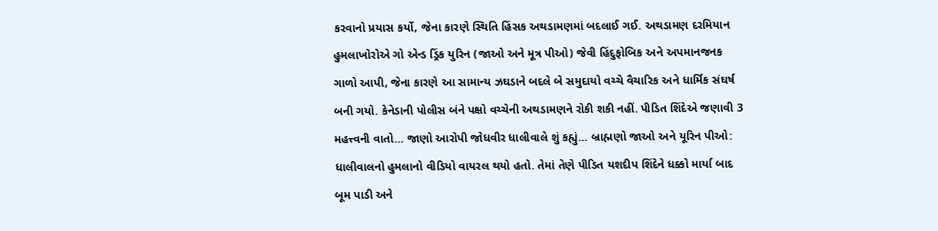કરવાનો પ્રયાસ કર્યો, જેના કારણે સ્થિતિ હિંસક અથડામણમાં બદલાઈ ગઈ. અથડામણ દરમિયાન હુમલાખોરોએ ગો એન્ડ ડ્રિંક યુરિન (જાઓ અને મૂત્ર પીઓ) જેવી હિંદુફોબિક અને અપમાનજનક ગાળો આપી, જેના કારણે આ સામાન્ય ઝઘડાને બદલે બે સમુદાયો વચ્ચે વૈચારિક અને ધાર્મિક સંઘર્ષ બની ગયો. કેનેડાની પોલીસ બંને પક્ષો વચ્ચેની અથડામણને રોકી શકી નહીં. પીડિત શિંદેએ જણાવી 3 મહત્ત્વની વાતો… જાણો આરોપી જોધવીર ધાલીવાલે શું કહ્યું… બ્રાહ્મણો જાઓ અને યૂરિન પીઓ: ધાલીવાલનો હુમલાનો વીડિયો વાયરલ થયો હતો. તેમાં તેણે પીડિત યશદીપ શિંદેને ધક્કો માર્યા બાદ બૂમ પાડી અને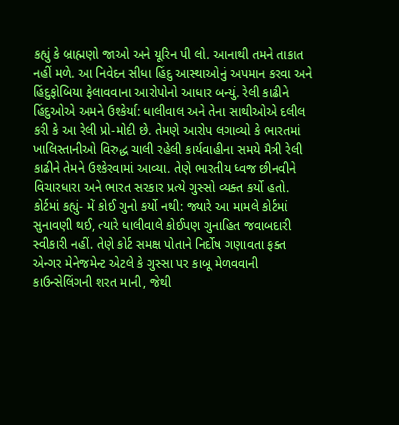કહ્યું કે બ્રાહ્મણો જાઓ અને યૂરિન પી લો. આનાથી તમને તાકાત નહીં મળે. આ નિવેદન સીધા હિંદુ આસ્થાઓનું અપમાન કરવા અને હિંદુફોબિયા ફેલાવવાના આરોપોનો આધાર બન્યું. રેલી કાઢીને હિંદુઓએ અમને ઉશ્કેર્યા: ધાલીવાલ અને તેના સાથીઓએ દલીલ કરી કે આ રેલી પ્રો-મોદી છે. તેમણે આરોપ લગાવ્યો કે ભારતમાં ખાલિસ્તાનીઓ વિરુદ્ધ ચાલી રહેલી કાર્યવાહીના સમયે મૈત્રી રેલી કાઢીને તેમને ઉશ્કેરવામાં આવ્યા. તેણે ભારતીય ધ્વજ છીનવીને વિચારધારા અને ભારત સરકાર પ્રત્યે ગુસ્સો વ્યક્ત કર્યો હતો. કોર્ટમાં કહ્યું- મેં કોઈ ગુનો કર્યો નથી: જ્યારે આ મામલે કોર્ટમાં સુનાવણી થઈ, ત્યારે ધાલીવાલે કોઈપણ ગુનાહિત જવાબદારી સ્વીકારી નહીં. તેણે કોર્ટ સમક્ષ પોતાને નિર્દોષ ગણાવતા ફક્ત એન્ગર મેનેજમેન્ટ એટલે કે ગુસ્સા પર કાબૂ મેળવવાની કાઉન્સેલિંગની શરત માની, જેથી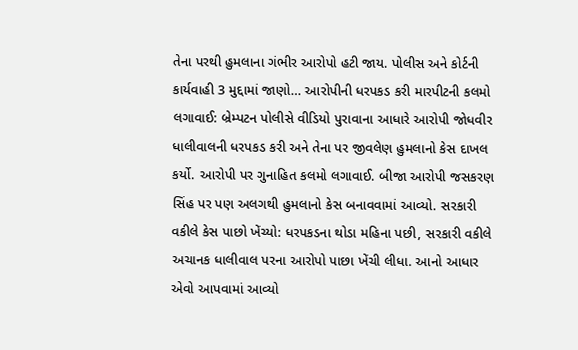તેના પરથી હુમલાના ગંભીર આરોપો હટી જાય. પોલીસ અને કોર્ટની કાર્યવાહી 3 મુદ્દામાં જાણો… આરોપીની ધરપકડ કરી મારપીટની કલમો લગાવાઈ: બ્રેમ્પટન પોલીસે વીડિયો પુરાવાના આધારે આરોપી જોધવીર ધાલીવાલની ધરપકડ કરી અને તેના પર જીવલેણ હુમલાનો કેસ દાખલ કર્યો. આરોપી પર ગુનાહિત કલમો લગાવાઈ. બીજા આરોપી જસકરણ સિંહ પર પણ અલગથી હુમલાનો કેસ બનાવવામાં આવ્યો. સરકારી વકીલે કેસ પાછો ખેંચ્યો: ધરપકડના થોડા મહિના પછી, સરકારી વકીલે અચાનક ધાલીવાલ પરના આરોપો પાછા ખેંચી લીધા. આનો આધાર એવો આપવામાં આવ્યો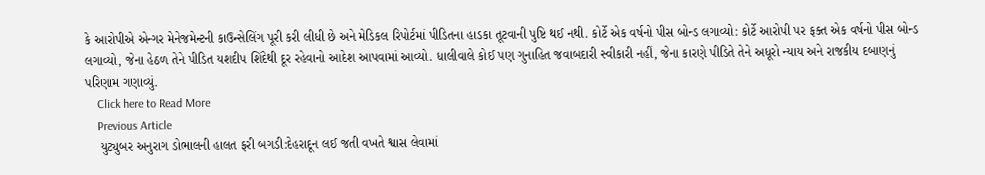કે આરોપીએ એન્ગર મેનેજમેન્ટની કાઉન્સેલિંગ પૂરી કરી લીધી છે અને મેડિકલ રિપોર્ટમાં પીડિતના હાડકા તૂટવાની પુષ્ટિ થઈ નથી. કોર્ટે એક વર્ષનો પીસ બોન્ડ લગાવ્યો: કોર્ટે આરોપી પર ફક્ત એક વર્ષનો પીસ બોન્ડ લગાવ્યો, જેના હેઠળ તેને પીડિત યશદીપ શિંદેથી દૂર રહેવાનો આદેશ આપવામાં આવ્યો. ધાલીવાલે કોઈ પણ ગુનાહિત જવાબદારી સ્વીકારી નહીં, જેના કારણે પીડિતે તેને અધૂરો ન્યાય અને રાજકીય દબાણનું પરિણામ ગણાવ્યું.
    Click here to Read More
    Previous Article
    યુટ્યુબર અનુરાગ ડોભાલની હાલત ફરી બગડી:દેહરાદૂન લઈ જતી વખતે શ્વાસ લેવામાં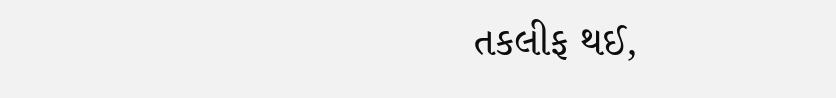તકલીફ થઈ,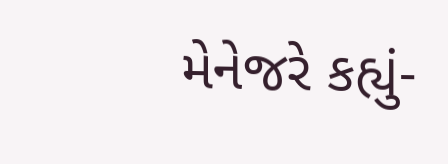મેનેજરે કહ્યું-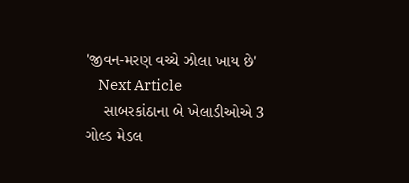'જીવન-મરણ વચ્ચે ઝોલા ખાય છે'
    Next Article
    સાબરકાંઠાના બે ખેલાડીઓએ 3 ગોલ્ડ મેડલ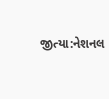જીત્યા:નેશનલ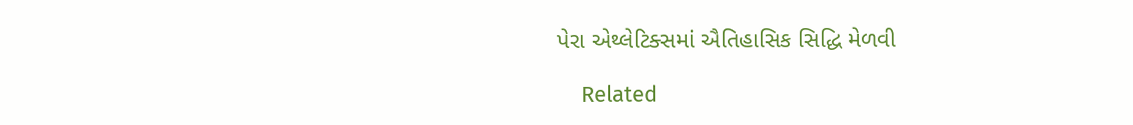પેરા એથ્લેટિક્સમાં ઐતિહાસિક સિદ્ધિ મેળવી

    Related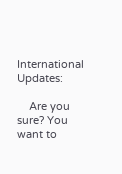International Updates:

    Are you sure? You want to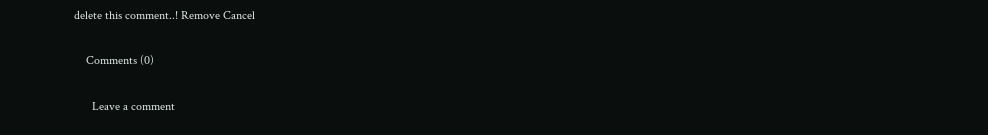delete this comment..! Remove Cancel

    Comments (0)

      Leave a comment